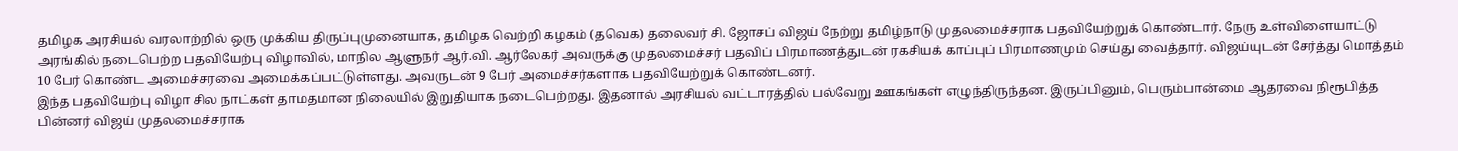தமிழக அரசியல் வரலாற்றில் ஒரு முக்கிய திருப்புமுனையாக, தமிழக வெற்றி கழகம் (தவெக) தலைவர் சி. ஜோசப் விஜய் நேற்று தமிழ்நாடு முதலமைச்சராக பதவியேற்றுக் கொண்டார். நேரு உள்விளையாட்டு அரங்கில் நடைபெற்ற பதவியேற்பு விழாவில், மாநில ஆளுநர் ஆர்.வி. ஆர்லேகர் அவருக்கு முதலமைச்சர் பதவிப் பிரமாணத்துடன் ரகசியக் காப்புப் பிரமாணமும் செய்து வைத்தார். விஜய்யுடன் சேர்த்து மொத்தம் 10 பேர் கொண்ட அமைச்சரவை அமைக்கப்பட்டுள்ளது. அவருடன் 9 பேர் அமைச்சர்களாக பதவியேற்றுக் கொண்டனர்.
இந்த பதவியேற்பு விழா சில நாட்கள் தாமதமான நிலையில் இறுதியாக நடைபெற்றது. இதனால் அரசியல் வட்டாரத்தில் பல்வேறு ஊகங்கள் எழுந்திருந்தன. இருப்பினும், பெரும்பான்மை ஆதரவை நிரூபித்த பின்னர் விஜய் முதலமைச்சராக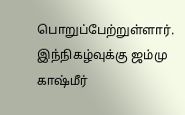பொறுப்பேற்றுள்ளார். இந்நிகழ்வுக்கு ஜம்மு காஷ்மீர்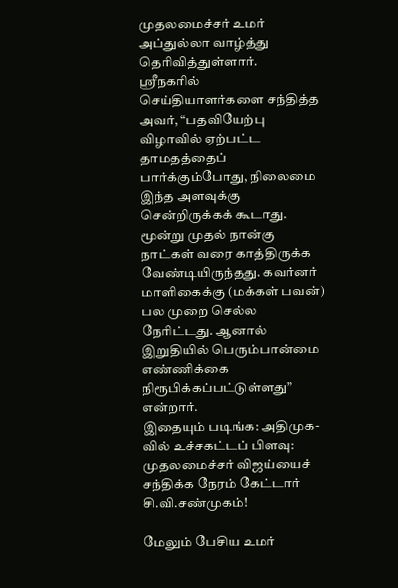முதலமைச்சர் உமர் அப்துல்லா வாழ்த்து தெரிவித்துள்ளார்.
ஸ்ரீநகரில் செய்தியாளர்களை சந்தித்த அவர், “பதவியேற்பு விழாவில் ஏற்பட்ட தாமதத்தைப் பார்க்கும்போது, நிலைமை இந்த அளவுக்கு சென்றிருக்கக் கூடாது. மூன்று முதல் நான்கு நாட்கள் வரை காத்திருக்க வேண்டியிருந்தது. கவர்னர் மாளிகைக்கு (மக்கள் பவன்) பல முறை செல்ல நேரிட்டது. ஆனால் இறுதியில் பெரும்பான்மை எண்ணிக்கை நிரூபிக்கப்பட்டுள்ளது” என்றார்.
இதையும் படிங்க: அதிமுக-வில் உச்சகட்டப் பிளவு: முதலமைச்சர் விஜய்யைச் சந்திக்க நேரம் கேட்டார் சி.வி.சண்முகம்!

மேலும் பேசிய உமர்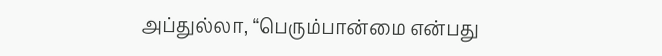அப்துல்லா, “பெரும்பான்மை என்பது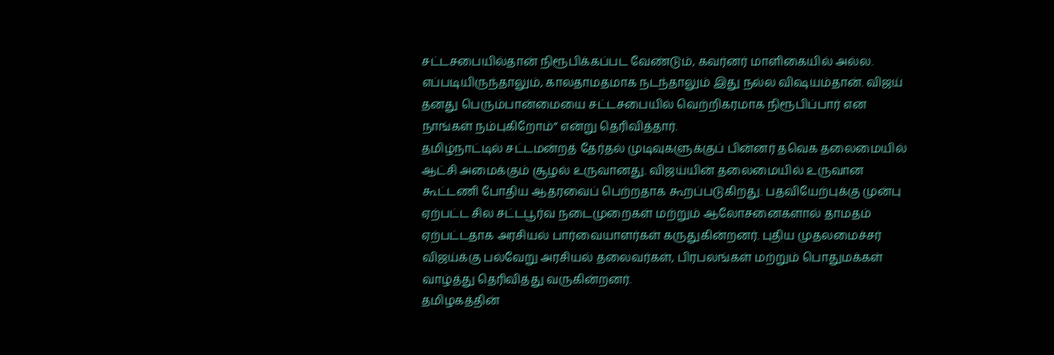சட்டசபையில்தான் நிரூபிக்கப்பட வேண்டும், கவர்னர் மாளிகையில் அல்ல. எப்படியிருந்தாலும், காலதாமதமாக நடந்தாலும் இது நல்ல விஷயம்தான். விஜய் தனது பெரும்பான்மையை சட்டசபையில் வெற்றிகரமாக நிரூபிப்பார் என நாங்கள் நம்புகிறோம்” என்று தெரிவித்தார்.
தமிழ்நாட்டில் சட்டமன்றத் தேர்தல் முடிவுகளுக்குப் பின்னர் தவெக தலைமையில் ஆட்சி அமைக்கும் சூழல் உருவானது. விஜய்யின் தலைமையில் உருவான கூட்டணி போதிய ஆதரவைப் பெற்றதாக கூறப்படுகிறது. பதவியேற்புக்கு முன்பு ஏற்பட்ட சில சட்டபூர்வ நடைமுறைகள் மற்றும் ஆலோசனைகளால் தாமதம் ஏற்பட்டதாக அரசியல் பார்வையாளர்கள் கருதுகின்றனர். புதிய முதலமைச்சர் விஜய்க்கு பல்வேறு அரசியல் தலைவர்கள், பிரபலங்கள் மற்றும் பொதுமக்கள் வாழ்த்து தெரிவித்து வருகின்றனர்.
தமிழகத்தின்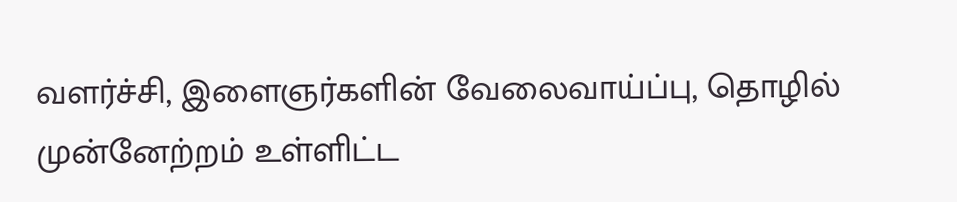வளர்ச்சி, இளைஞர்களின் வேலைவாய்ப்பு, தொழில் முன்னேற்றம் உள்ளிட்ட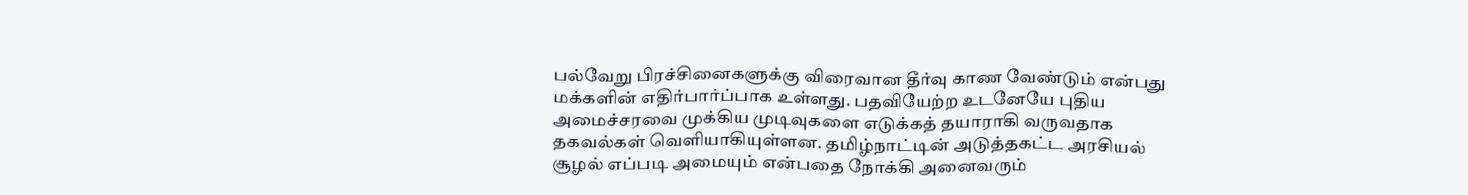பல்வேறு பிரச்சினைகளுக்கு விரைவான தீர்வு காண வேண்டும் என்பது மக்களின் எதிர்பார்ப்பாக உள்ளது. பதவியேற்ற உடனேயே புதிய அமைச்சரவை முக்கிய முடிவுகளை எடுக்கத் தயாராகி வருவதாக தகவல்கள் வெளியாகியுள்ளன. தமிழ்நாட்டின் அடுத்தகட்ட அரசியல் சூழல் எப்படி அமையும் என்பதை நோக்கி அனைவரும்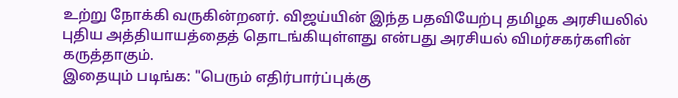உற்று நோக்கி வருகின்றனர். விஜய்யின் இந்த பதவியேற்பு தமிழக அரசியலில் புதிய அத்தியாயத்தைத் தொடங்கியுள்ளது என்பது அரசியல் விமர்சகர்களின் கருத்தாகும்.
இதையும் படிங்க: "பெரும் எதிர்பார்ப்புக்கு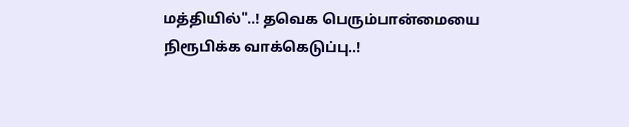மத்தியில்"..! தவெக பெரும்பான்மையை நிரூபிக்க வாக்கெடுப்பு..!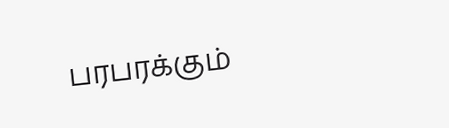பரபரக்கும்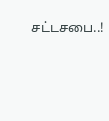சட்டசபை..!